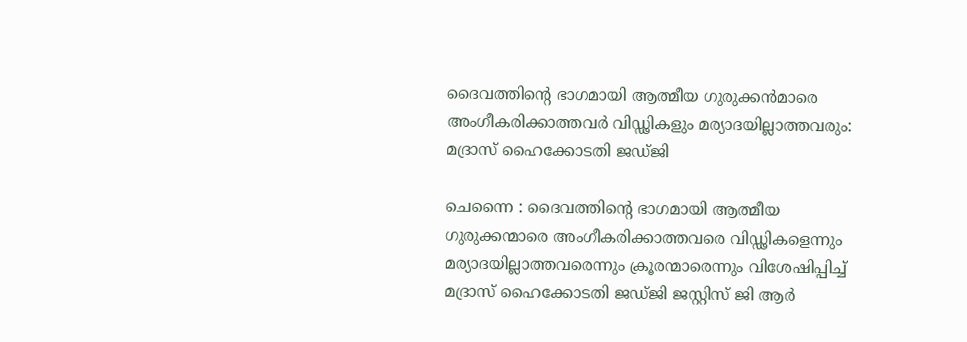ദൈവത്തിന്റെ ഭാഗമായി ആത്മീയ ഗുരുക്കന്‍മാരെ അംഗീകരിക്കാത്തവര്‍ വിഡ്ഢികളും മര്യാദയില്ലാത്തവരും: മദ്രാസ് ഹൈക്കോടതി ജഡ്ജി

ചെന്നൈ : ദൈവത്തിന്റെ ഭാഗമായി ആത്മീയ ഗുരുക്കന്മാരെ അംഗീകരിക്കാത്തവരെ വിഡ്ഢികളെന്നും മര്യാദയില്ലാത്തവരെന്നും ക്രൂരന്മാരെന്നും വിശേഷിപ്പിച്ച് മദ്രാസ് ഹൈക്കോടതി ജഡ്ജി ജസ്റ്റിസ് ജി ആര്‍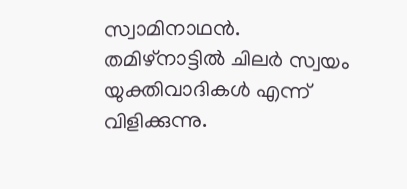സ്വാമിനാഥന്‍. തമിഴ്‌നാട്ടില്‍ ചിലര്‍ സ്വയം യുക്തിവാദികള്‍ എന്ന് വിളിക്കുന്നു.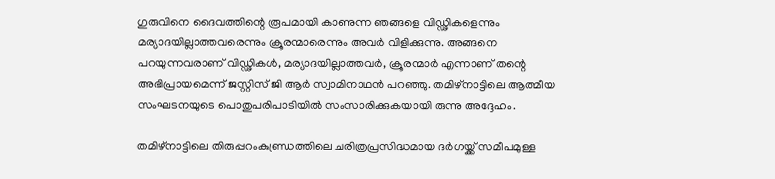ഗുരുവിനെ ദൈവത്തിന്റെ രൂപമായി കാണുന്ന ഞങ്ങളെ വിഡ്ഢികളെന്നും മര്യാദയില്ലാത്തവരെന്നും ക്രൂരന്മാരെന്നും അവര്‍ വിളിക്കുന്നു. അങ്ങനെ പറയുന്നവരാണ് വിഡ്ഢികള്‍, മര്യാദയില്ലാത്തവര്‍, ക്രൂരന്മാര്‍ എന്നാണ് തന്റെ അഭിപ്രായമെന്ന് ജസ്റ്റിസ് ജി ആര്‍ സ്വാമിനാഥന്‍ പറഞ്ഞു. തമിഴ്‌നാട്ടിലെ ആത്മീയ സംഘടനയുടെ പൊതുപരിപാടിയില്‍ സംസാരിക്കുകയായി രുന്നു അദ്ദേഹം.

തമിഴ്‌നാട്ടിലെ തിരുപ്പറംകുണ്ഡ്രത്തിലെ ചരിത്രപ്രസിദ്ധമായ ദര്‍ഗയ്ക്ക് സമീപമുള്ള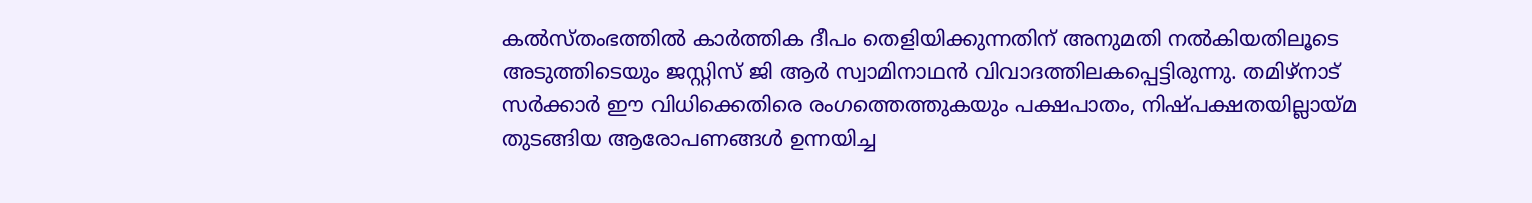കല്‍സ്തംഭത്തില്‍ കാര്‍ത്തിക ദീപം തെളിയിക്കുന്നതിന് അനുമതി നല്‍കിയതിലൂടെ അടുത്തിടെയും ജസ്റ്റിസ് ജി ആര്‍ സ്വാമിനാഥന്‍ വിവാദത്തിലകപ്പെട്ടിരുന്നു. തമിഴ്‌നാട് സര്‍ക്കാര്‍ ഈ വിധിക്കെതിരെ രംഗത്തെത്തുകയും പക്ഷപാതം, നിഷ്പക്ഷതയില്ലായ്മ തുടങ്ങിയ ആരോപണങ്ങള്‍ ഉന്നയിച്ച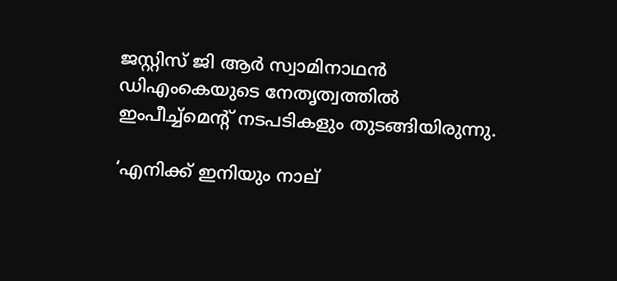ജസ്റ്റിസ് ജി ആര്‍ സ്വാമിനാഥന്‍ ഡിഎംകെയുടെ നേതൃത്വത്തില്‍ ഇംപീച്ച്‌മെന്റ് നടപടികളും തുടങ്ങിയിരുന്നു.

‘എനിക്ക് ഇനിയും നാല്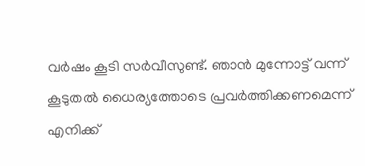വര്‍ഷം കൂടി സര്‍വീസുണ്ട്. ഞാന്‍ മുന്നോട്ട് വന്ന് കൂടുതല്‍ ധൈര്യത്തോടെ പ്രവര്‍ത്തിക്കണമെന്ന് എനിക്ക്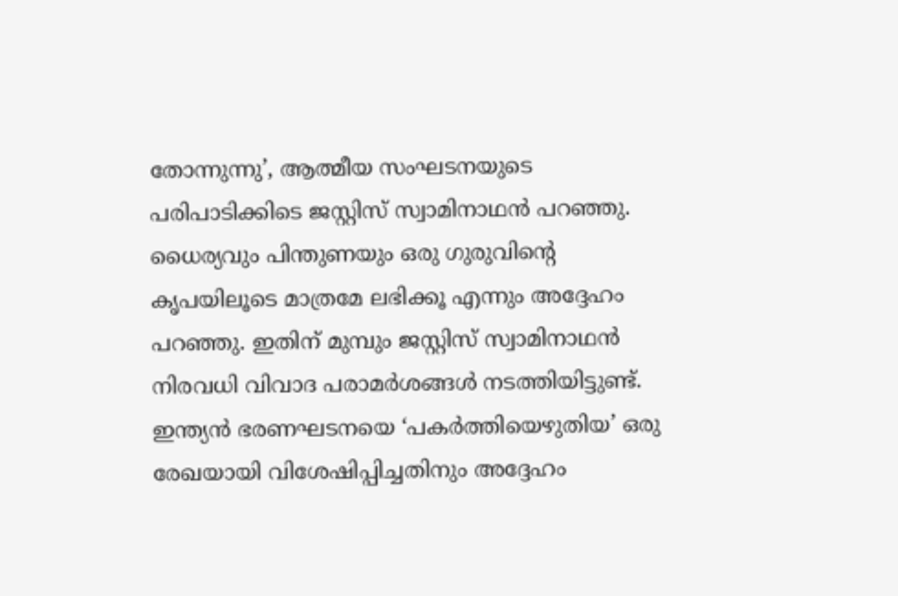തോന്നുന്നു’, ആത്മീയ സംഘടനയുടെ പരിപാടിക്കിടെ ജസ്റ്റിസ് സ്വാമിനാഥന്‍ പറഞ്ഞു. ധൈര്യവും പിന്തുണയും ഒരു ഗുരുവിന്റെ കൃപയിലൂടെ മാത്രമേ ലഭിക്കൂ എന്നും അദ്ദേഹം പറഞ്ഞു. ഇതിന് മുമ്പും ജസ്റ്റിസ് സ്വാമിനാഥന്‍ നിരവധി വിവാദ പരാമര്‍ശങ്ങള്‍ നടത്തിയിട്ടുണ്ട്. ഇന്ത്യന്‍ ഭരണഘടനയെ ‘പകര്‍ത്തിയെഴുതിയ’ ഒരു രേഖയായി വിശേഷിപ്പിച്ചതിനും അദ്ദേഹം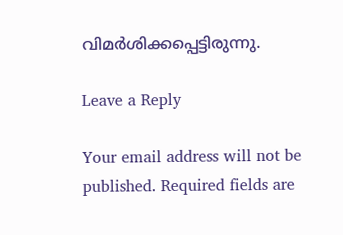വിമര്‍ശിക്കപ്പെട്ടിരുന്നു.

Leave a Reply

Your email address will not be published. Required fields are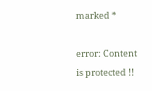marked *

error: Content is protected !!